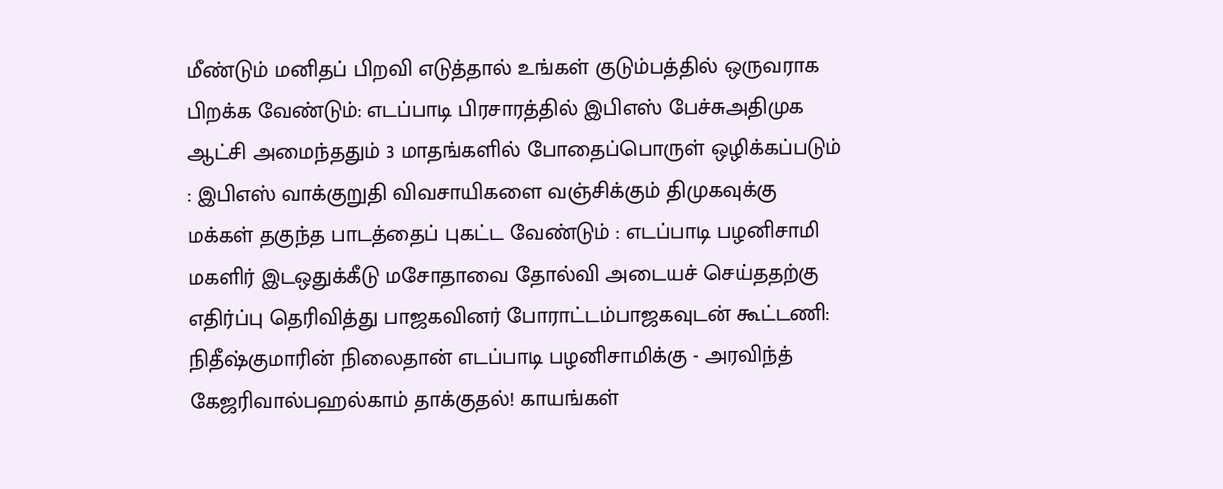மீண்டும் மனிதப் பிறவி எடுத்தால் உங்கள் குடும்பத்தில் ஒருவராக பிறக்க வேண்டும்: எடப்பாடி பிரசாரத்தில் இபிஎஸ் பேச்சுஅதிமுக ஆட்சி அமைந்ததும் 3 மாதங்களில் போதைப்பொருள் ஒழிக்கப்படும் : இபிஎஸ் வாக்குறுதி விவசாயிகளை வஞ்சிக்கும் திமுகவுக்கு மக்கள் தகுந்த பாடத்தைப் புகட்ட வேண்டும் : எடப்பாடி பழனிசாமி மகளிர் இடஒதுக்கீடு மசோதாவை தோல்வி அடையச் செய்ததற்கு எதிர்ப்பு தெரிவித்து பாஜகவினர் போராட்டம்பாஜகவுடன் கூட்டணி: நிதீஷ்குமாரின் நிலைதான் எடப்பாடி பழனிசாமிக்கு - அரவிந்த் கேஜரிவால்பஹல்காம் தாக்குதல்! காயங்கள்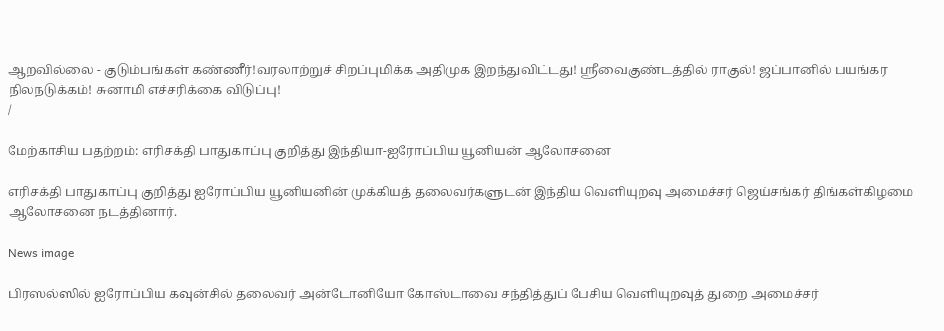ஆறவில்லை - குடும்பங்கள் கண்ணீர்!வரலாற்றுச் சிறப்புமிக்க அதிமுக இறந்துவிட்டது! ஸ்ரீவைகுண்டத்தில் ராகுல்! ஜப்பானில் பயங்கர நிலநடுக்கம்! சுனாமி எச்சரிக்கை விடுப்பு!
/

மேற்காசிய பதற்றம்: எரிசக்தி பாதுகாப்பு குறித்து இந்தியா-ஐரோப்பிய யூனியன் ஆலோசனை

எரிசக்தி பாதுகாப்பு குறித்து ஐரோப்பிய யூனியனின் முக்கியத் தலைவர்களுடன் இந்திய வெளியுறவு அமைச்சர் ஜெய்சங்கர் திங்கள்கிழமை ஆலோசனை நடத்தினார்.

News image

பிரஸல்ஸில் ஐரோப்பிய கவுன்சில் தலைவர் அன்டோனியோ கோஸ்டாவை சந்தித்துப் பேசிய வெளியுறவுத் துறை அமைச்சர்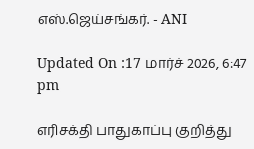எஸ்.ஜெய்சங்கர். - ANI

Updated On :17 மார்ச் 2026, 6:47 pm

எரிசக்தி பாதுகாப்பு குறித்து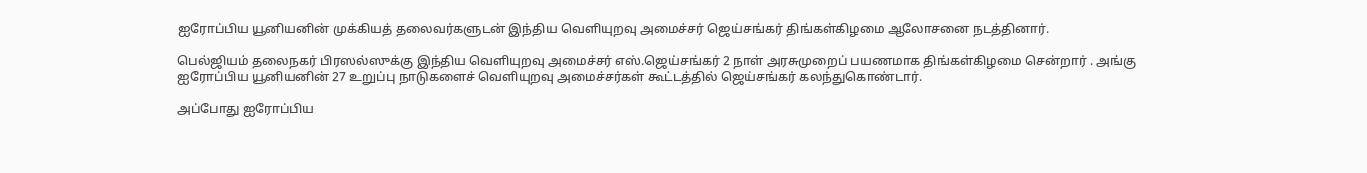ஐரோப்பிய யூனியனின் முக்கியத் தலைவர்களுடன் இந்திய வெளியுறவு அமைச்சர் ஜெய்சங்கர் திங்கள்கிழமை ஆலோசனை நடத்தினார்.

பெல்ஜியம் தலைநகர் பிரஸல்ஸுக்கு இந்திய வெளியுறவு அமைச்சர் எஸ்.ஜெய்சங்கர் 2 நாள் அரசுமுறைப் பயணமாக திங்கள்கிழமை சென்றார் . அங்கு ஐரோப்பிய யூனியனின் 27 உறுப்பு நாடுகளைச் வெளியுறவு அமைச்சர்கள் கூட்டத்தில் ஜெய்சங்கர் கலந்துகொண்டார்.

அப்போது ஐரோப்பிய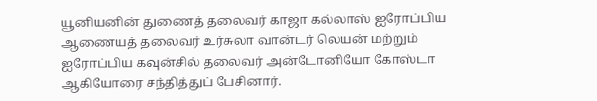யூனியனின் துணைத் தலைவர் காஜா கல்லாஸ் ஐரோப்பிய ஆணையத் தலைவர் உர்சுலா வான்டர் லெயன் மற்றும் ஐரோப்பிய கவுன்சில் தலைவர் அன்டோனியோ கோஸ்டா ஆகியோரை சந்தித்துப் பேசினார்.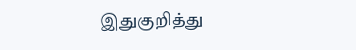இதுகுறித்து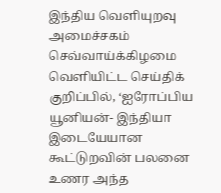இந்திய வெளியுறவு அமைச்சகம் செவ்வாய்க்கிழமை வெளியிட்ட செய்திக் குறிப்பில், ‘ஐரோப்பிய யூனியன்- இந்தியா இடையேயான கூட்டுறவின் பலனை உணர அந்த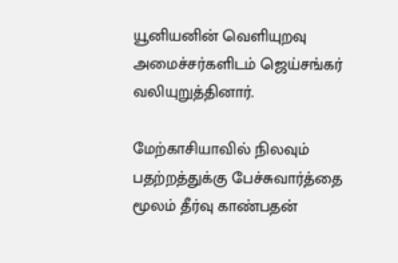யூனியனின் வெளியுறவு அமைச்சர்களிடம் ஜெய்சங்கர் வலியுறுத்தினார்.

மேற்காசியாவில் நிலவும் பதற்றத்துக்கு பேச்சுவார்த்தை மூலம் தீர்வு காண்பதன்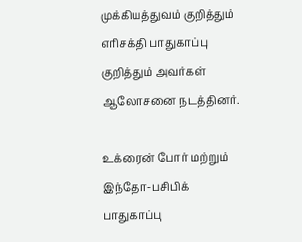முக்கியத்துவம் குறித்தும் எரிசக்தி பாதுகாப்பு குறித்தும் அவர்கள் ஆலோசனை நடத்தினர்.

உக்ரைன் போர் மற்றும் இந்தோ-பசிபிக் பாதுகாப்பு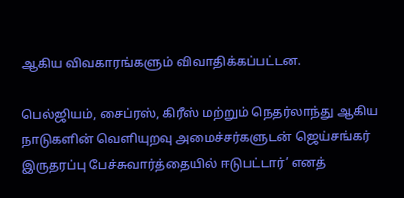ஆகிய விவகாரங்களும் விவாதிக்கப்பட்டன.

பெல்ஜியம், சைப்ரஸ், கிரீஸ் மற்றும் நெதர்லாந்து ஆகிய நாடுகளின் வெளியுறவு அமைச்சர்களுடன் ஜெய்சங்கர் இருதரப்பு பேச்சுவார்த்தையில் ஈடுபட்டார்’ எனத்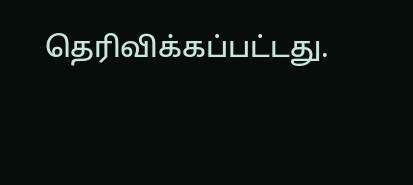தெரிவிக்கப்பட்டது.